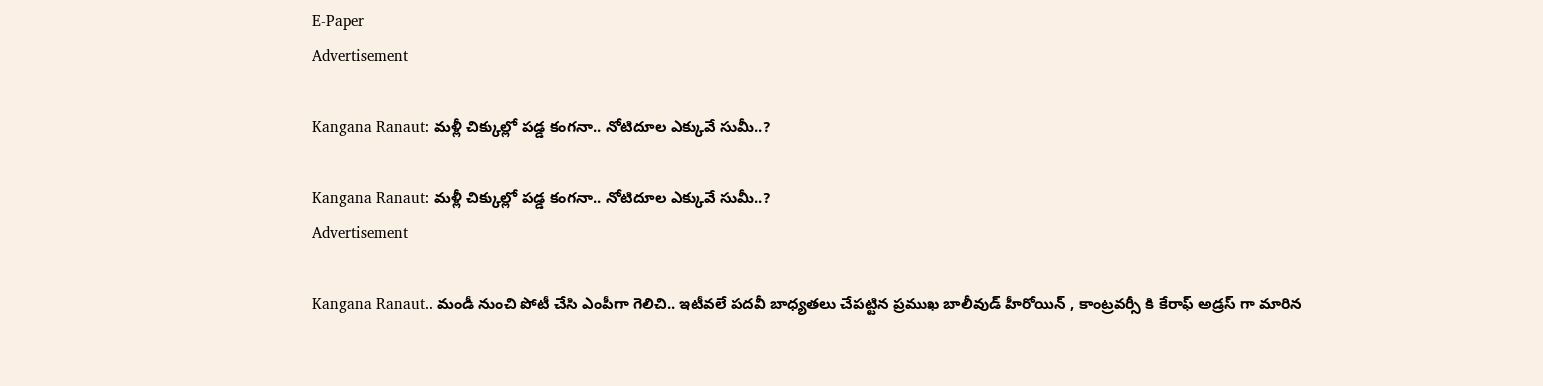E-Paper
Advertisement

Kangana Ranaut: మళ్లీ చిక్కుల్లో పడ్డ కంగనా.. నోటిదూల ఎక్కువే సుమీ..?

Kangana Ranaut: మళ్లీ చిక్కుల్లో పడ్డ కంగనా.. నోటిదూల ఎక్కువే సుమీ..?
Advertisement

Kangana Ranaut.. మండీ నుంచి పోటీ చేసి ఎంపీగా గెలిచి.. ఇటీవలే పదవీ బాధ్యతలు చేపట్టిన ప్రముఖ బాలీవుడ్ హీరోయిన్ , కాంట్రవర్సీ కి కేరాఫ్ అడ్రస్ గా మారిన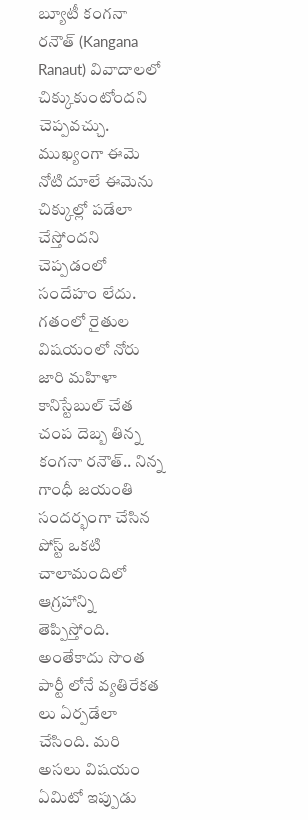బ్యూటీ కంగనా రనౌత్ (Kangana Ranaut) వివాదాలలో చిక్కుకుంటోందని చెప్పవచ్చు. ముఖ్యంగా ఈమె నోటి దూలే ఈమెను చిక్కుల్లో పడేలా చేస్తోందని చెప్పడంలో సందేహం లేదు. గతంలో రైతుల విషయంలో నోరు జారి మహిళా కానిస్టేబుల్ చేత చంప దెబ్బ తిన్న కంగనా రనౌత్.. నిన్న గాంధీ జయంతి సందర్భంగా చేసిన పోస్ట్ ఒకటి చాలామందిలో ఆగ్రహాన్ని తెప్పిస్తోంది. అంతేకాదు సొంత పార్టీ లోనే వ్యతిరేకత లు ఏర్పడేలా చేసింది. మరి అసలు విషయం ఏమిటో ఇప్పుడు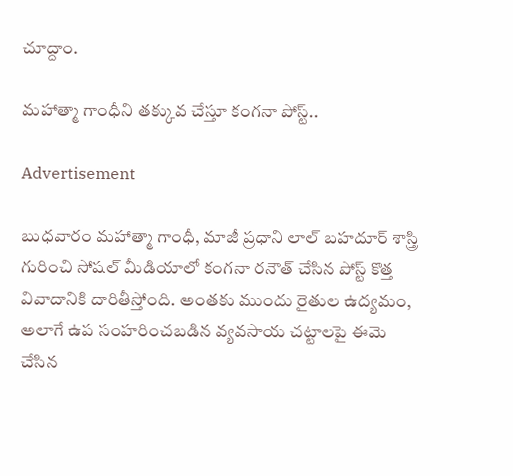చూద్దాం.

మహాత్మా గాంధీని తక్కువ చేస్తూ కంగనా పోస్ట్..

Advertisement

బుధవారం మహాత్మా గాంధీ, మాజీ ప్రధాని లాల్ బహదూర్ శాస్త్రి గురించి సోషల్ మీడియాలో కంగనా రనౌత్ చేసిన పోస్ట్ కొత్త వివాదానికి దారితీస్తోంది. అంతకు ముందు రైతుల ఉద్యమం, అలాగే ఉప సంహరించబడిన వ్యవసాయ చట్టాలపై ఈమె చేసిన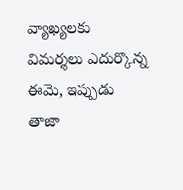వ్యాఖ్యలకు విమర్శలు ఎదుర్కొన్న ఈమె, ఇప్పుడు తాజా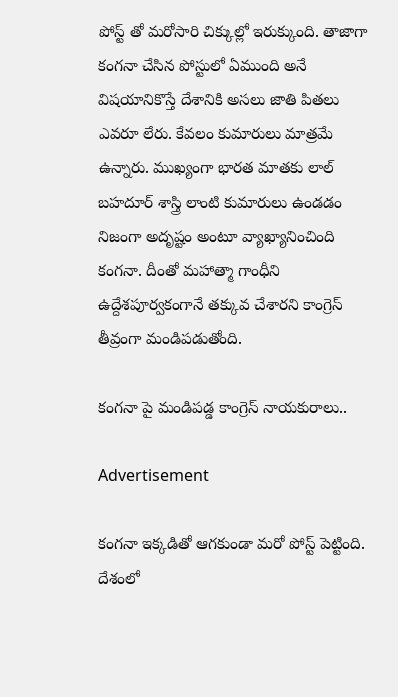పోస్ట్ తో మరోసారి చిక్కుల్లో ఇరుక్కుంది. తాజాగా కంగనా చేసిన పోస్టులో ఏముంది అనే విషయానికొస్తే దేశానికి అసలు జాతి పితలు ఎవరూ లేరు. కేవలం కుమారులు మాత్రమే ఉన్నారు. ముఖ్యంగా భారత మాతకు లాల్ బహదూర్ శాస్త్రి లాంటి కుమారులు ఉండడం నిజంగా అదృష్టం అంటూ వ్యాఖ్యానించింది కంగనా. దీంతో మహాత్మా గాంధీని ఉద్దేశపూర్వకంగానే తక్కువ చేశారని కాంగ్రెస్ తీవ్రంగా మండిపడుతోంది.

కంగనా పై మండిపడ్డ కాంగ్రెస్ నాయకురాలు..

Advertisement

కంగనా ఇక్కడితో ఆగకుండా మరో పోస్ట్ పెట్టింది. దేశంలో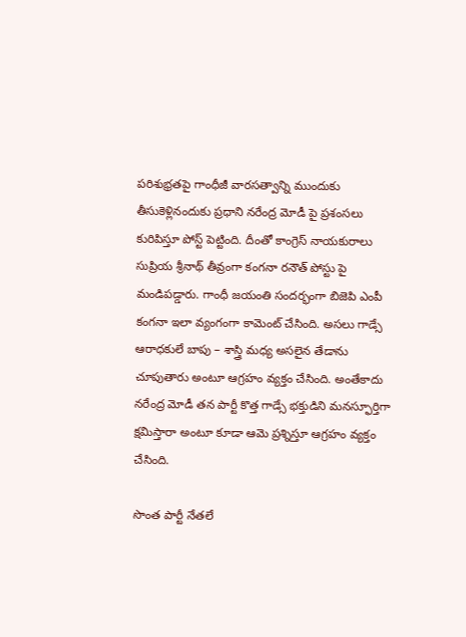పరిశుభ్రతపై గాంధీజీ వారసత్వాన్ని ముందుకు తీసుకెళ్లినందుకు ప్రధాని నరేంద్ర మోడీ పై ప్రశంసలు కురిపిస్తూ పోస్ట్ పెట్టింది. దీంతో కాంగ్రెస్ నాయకురాలు సుప్రియ శ్రీనాథ్ తీవ్రంగా కంగనా రనౌత్ పోస్టు పై
మండిపడ్డారు. గాంధీ జయంతి సందర్భంగా బిజెపి ఎంపీ కంగనా ఇలా వ్యంగంగా కామెంట్ చేసింది. అసలు గాడ్సే ఆరాధకులే బాపు – శాస్త్రి మధ్య అసలైన తేడాను చూపుతారు అంటూ ఆగ్రహం వ్యక్తం చేసింది. అంతేకాదు నరేంద్ర మోడీ తన పార్టీ కొత్త గాడ్సే భక్తుడిని మనస్ఫూర్తిగా క్షమిస్తారా అంటూ కూడా ఆమె ప్రశ్నిస్తూ ఆగ్రహం వ్యక్తం చేసింది.

సొంత పార్టీ నేతలే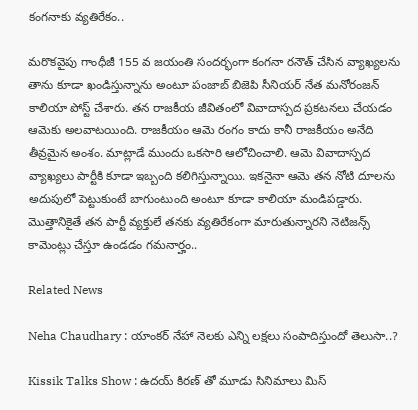కంగనాకు వ్యతిరేకం..

మరొకవైపు గాంధీజీ 155 వ జయంతి సందర్భంగా కంగనా రనౌత్ చేసిన వ్యాఖ్యలను తాను కూడా ఖండిస్తున్నాను అంటూ పంజాబ్ బిజెపి సీనియర్ నేత మనోరంజన్ కాలియా పోస్ట్ చేశారు. తన రాజకీయ జీవితంలో వివాదాస్పద ప్రకటనలు చేయడం ఆమెకు అలవాటయింది. రాజకీయం ఆమె రంగం కాదు కానీ రాజకీయం అనేది తీవ్రమైన అంశం. మాట్లాడే ముందు ఒకసారి ఆలోచించాలి. ఆమె వివాదాస్పద వ్యాఖ్యలు పార్టీకి కూడా ఇబ్బంది కలిగిస్తున్నాయి. ఇకనైనా ఆమె తన నోటి దూలను అదుపులో పెట్టుకుంటే బాగుంటుంది అంటూ కూడా కాలియా మండిపడ్డారు. మొత్తానికైతే తన పార్టీ వ్యక్తులే తనకు వ్యతిరేకంగా మారుతున్నారని నెటిజన్స్ కామెంట్లు చేస్తూ ఉండడం గమనార్హం..

Related News

Neha Chaudhary : యాంకర్ నేహా నెలకు ఎన్ని లక్షలు సంపాదిస్తుందో తెలుసా..?

Kissik Talks Show : ఉదయ్ కిరణ్ తో మూడు సినిమాలు మిస్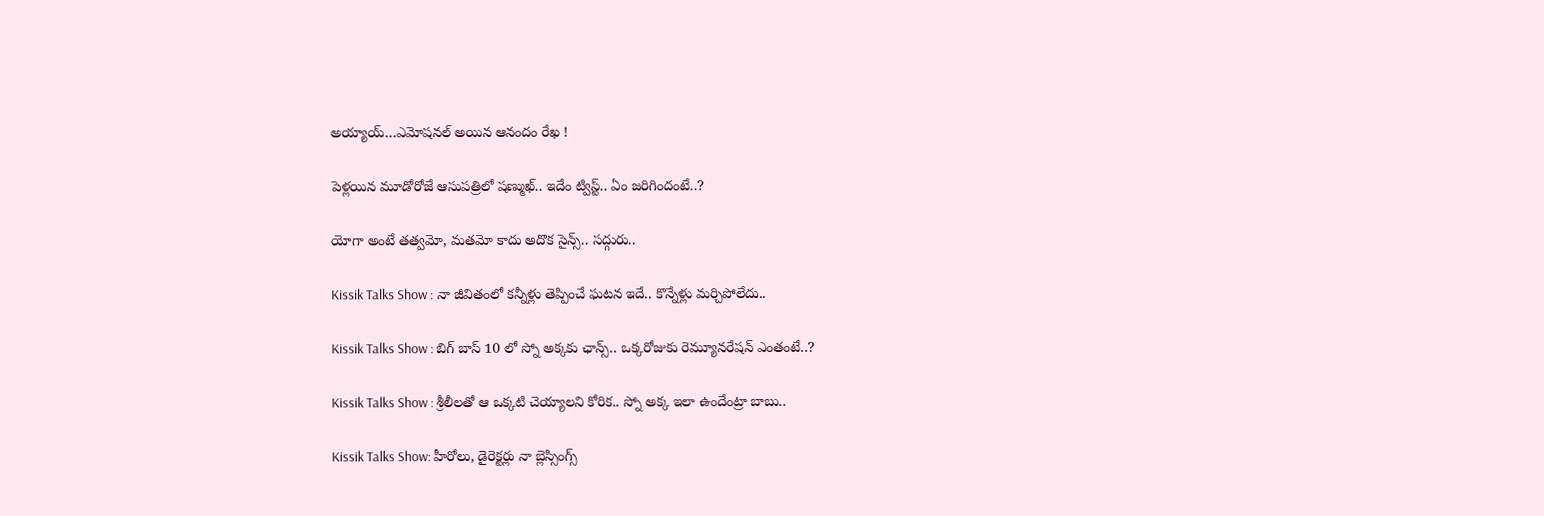అయ్యాయ్…ఎమోషనల్ అయిన ఆనందం రేఖ !

పెళ్లయిన మూడోరోజే ఆసుపత్రిలో షణ్ముఖ్.. ఇదేం ట్విస్ట్.. ఏం జరిగిందంటే..?

యోగా అంటే తత్వమో, మతమో కాదు అదొక సైన్స్.. సద్గురు..

Kissik Talks Show : నా జీవితంలో కన్నీళ్లు తెప్పించే ఘటన ఇదే.. కొన్నేళ్లు మర్చిపోలేదు..

Kissik Talks Show : బిగ్ బాస్ 10 లో స్నో అక్కకు ఛాన్స్.. ఒక్కరోజుకు రెమ్యూనరేషన్ ఎంతంటే..?

Kissik Talks Show : శ్రీలీలతో ఆ ఒక్కటి చెయ్యాలని కోరిక.. స్నో అక్క ఇలా ఉందేంట్రా బాబు..

Kissik Talks Show: హీరోలు, డైరెక్టర్లు నా బ్లెస్సింగ్స్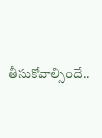తీసుకోవాల్సిందే..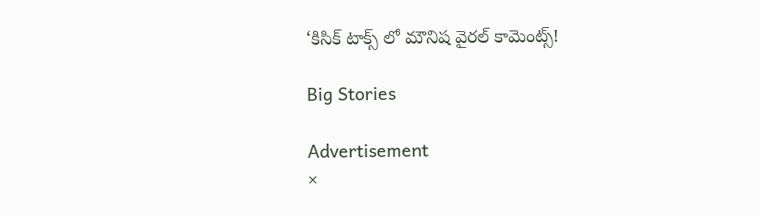‘కిసిక్ టాక్స్ లో మౌనిష వైరల్ కామెంట్స్!

Big Stories

Advertisement
×